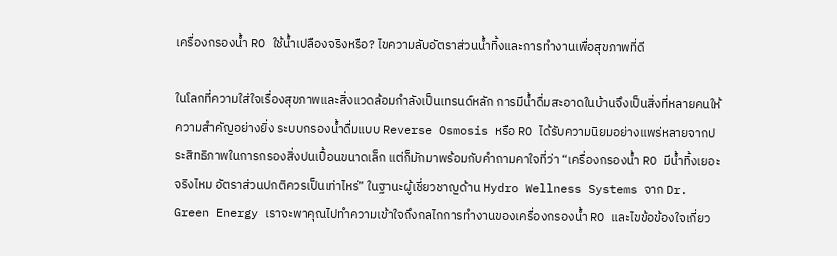เครื่องกรองน้ำ RO ใช้น้ำเปลืองจริงหรือ? ไขความลับอัตราส่วนน้ำทิ้งและการทำงานเพื่อสุขภาพที่ดี

ในโลกที่ความใส่ใจเรื่องสุขภาพและสิ่งแวดล้อมกำลังเป็นเทรนด์หลัก การมีน้ำดื่มสะอาดในบ้านจึงเป็นสิ่งที่หลายคนให้ความสำคัญอย่างยิ่ง ระบบกรองน้ำดื่มแบบ Reverse Osmosis หรือ RO ได้รับความนิยมอย่างแพร่หลายจากประสิทธิภาพในการกรองสิ่งปนเปื้อนขนาดเล็ก แต่ก็มักมาพร้อมกับคำถามคาใจที่ว่า “เครื่องกรองน้ำ RO มีน้ำทิ้งเยอะจริงไหม อัตราส่วนปกติควรเป็นเท่าไหร่” ในฐานะผู้เชี่ยวชาญด้าน Hydro Wellness Systems จาก Dr. Green Energy เราจะพาคุณไปทำความเข้าใจถึงกลไกการทำงานของเครื่องกรองน้ำ RO และไขข้อข้องใจเกี่ยว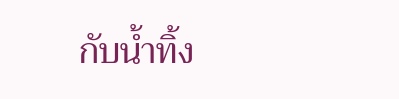กับน้ำทิ้ง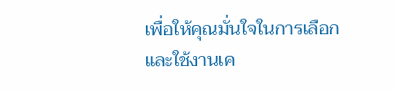เพื่อให้คุณมั่นใจในการเลือกและใช้งานเค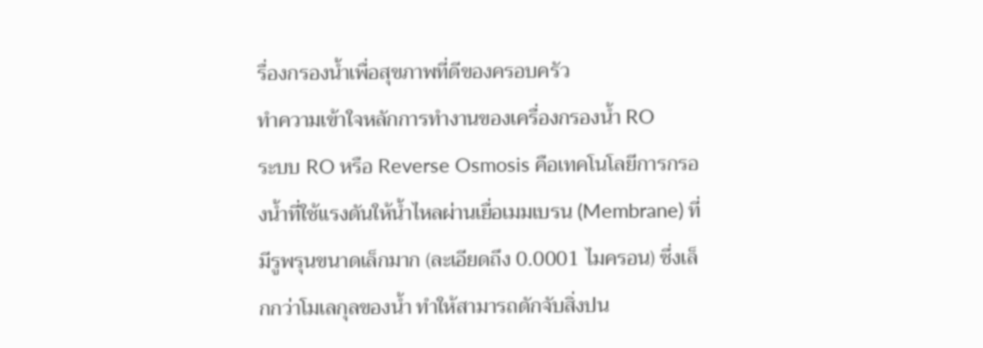รื่องกรองน้ำเพื่อสุขภาพที่ดีของครอบครัว
ทำความเข้าใจหลักการทำงานของเครื่องกรองน้ำ RO
ระบบ RO หรือ Reverse Osmosis คือเทคโนโลยีการกรองน้ำที่ใช้แรงดันให้น้ำไหลผ่านเยื่อเมมเบรน (Membrane) ที่มีรูพรุนขนาดเล็กมาก (ละเอียดถึง 0.0001 ไมครอน) ซึ่งเล็กกว่าโมเลกุลของน้ำ ทำให้สามารถดักจับสิ่งปน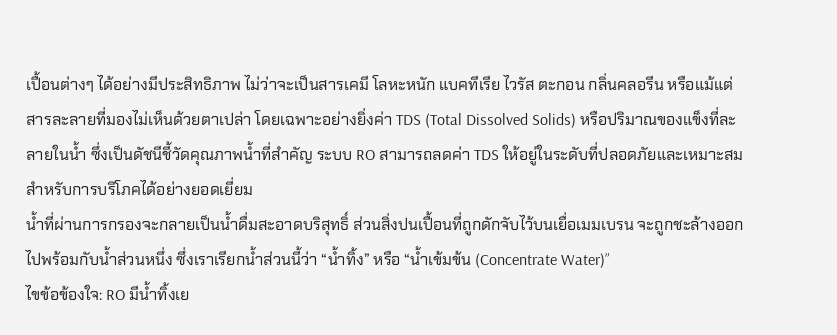เปื้อนต่างๆ ได้อย่างมีประสิทธิภาพ ไม่ว่าจะเป็นสารเคมี โลหะหนัก แบคทีเรีย ไวรัส ตะกอน กลิ่นคลอรีน หรือแม้แต่สารละลายที่มองไม่เห็นด้วยตาเปล่า โดยเฉพาะอย่างยิ่งค่า TDS (Total Dissolved Solids) หรือปริมาณของแข็งที่ละลายในน้ำ ซึ่งเป็นดัชนีชี้วัดคุณภาพน้ำที่สำคัญ ระบบ RO สามารถลดค่า TDS ให้อยู่ในระดับที่ปลอดภัยและเหมาะสมสำหรับการบริโภคได้อย่างยอดเยี่ยม
น้ำที่ผ่านการกรองจะกลายเป็นน้ำดื่มสะอาดบริสุทธิ์ ส่วนสิ่งปนเปื้อนที่ถูกดักจับไว้บนเยื่อเมมเบรน จะถูกชะล้างออกไปพร้อมกับน้ำส่วนหนึ่ง ซึ่งเราเรียกน้ำส่วนนี้ว่า “น้ำทิ้ง” หรือ “น้ำเข้มข้น (Concentrate Water)”
ไขข้อข้องใจ: RO มีน้ำทิ้งเย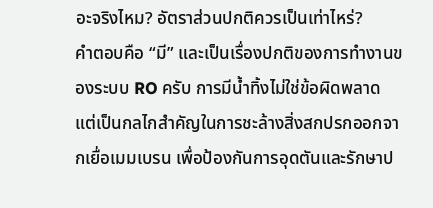อะจริงไหม? อัตราส่วนปกติควรเป็นเท่าไหร่?
คำตอบคือ “มี” และเป็นเรื่องปกติของการทำงานของระบบ RO ครับ การมีน้ำทิ้งไม่ใช่ข้อผิดพลาด แต่เป็นกลไกสำคัญในการชะล้างสิ่งสกปรกออกจากเยื่อเมมเบรน เพื่อป้องกันการอุดตันและรักษาป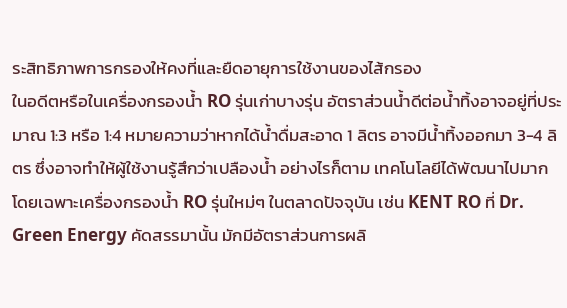ระสิทธิภาพการกรองให้คงที่และยืดอายุการใช้งานของไส้กรอง
ในอดีตหรือในเครื่องกรองน้ำ RO รุ่นเก่าบางรุ่น อัตราส่วนน้ำดีต่อน้ำทิ้งอาจอยู่ที่ประมาณ 1:3 หรือ 1:4 หมายความว่าหากได้น้ำดื่มสะอาด 1 ลิตร อาจมีน้ำทิ้งออกมา 3-4 ลิตร ซึ่งอาจทำให้ผู้ใช้งานรู้สึกว่าเปลืองน้ำ อย่างไรก็ตาม เทคโนโลยีได้พัฒนาไปมาก โดยเฉพาะเครื่องกรองน้ำ RO รุ่นใหม่ๆ ในตลาดปัจจุบัน เช่น KENT RO ที่ Dr. Green Energy คัดสรรมานั้น มักมีอัตราส่วนการผลิ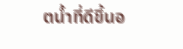ตน้ำที่ดีขึ้นอ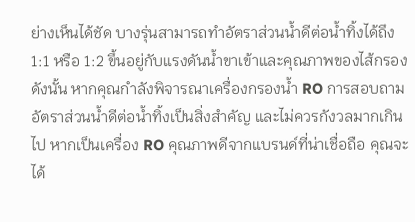ย่างเห็นได้ชัด บางรุ่นสามารถทำอัตราส่วนน้ำดีต่อน้ำทิ้งได้ถึง 1:1 หรือ 1:2 ขึ้นอยู่กับแรงดันน้ำขาเข้าและคุณภาพของไส้กรอง
ดังนั้น หากคุณกำลังพิจารณาเครื่องกรองน้ำ RO การสอบถามอัตราส่วนน้ำดีต่อน้ำทิ้งเป็นสิ่งสำคัญ และไม่ควรกังวลมากเกินไป หากเป็นเครื่อง RO คุณภาพดีจากแบรนด์ที่น่าเชื่อถือ คุณจะได้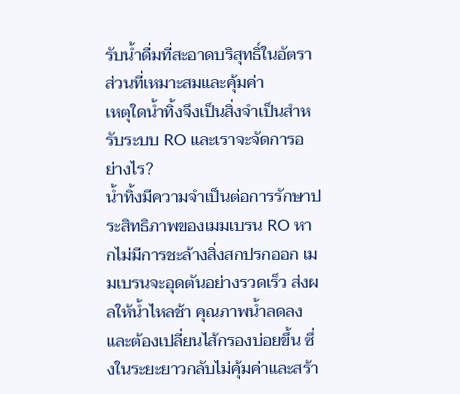รับน้ำดื่มที่สะอาดบริสุทธิ์ในอัตราส่วนที่เหมาะสมและคุ้มค่า
เหตุใดน้ำทิ้งจึงเป็นสิ่งจำเป็นสำหรับระบบ RO และเราจะจัดการอย่างไร?
น้ำทิ้งมีความจำเป็นต่อการรักษาประสิทธิภาพของเมมเบรน RO หากไม่มีการชะล้างสิ่งสกปรกออก เมมเบรนจะอุดตันอย่างรวดเร็ว ส่งผลให้น้ำไหลช้า คุณภาพน้ำลดลง และต้องเปลี่ยนไส้กรองบ่อยขึ้น ซึ่งในระยะยาวกลับไม่คุ้มค่าและสร้า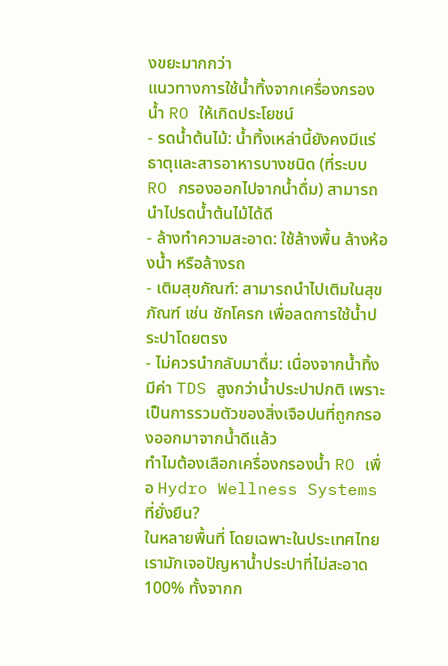งขยะมากกว่า
แนวทางการใช้น้ำทิ้งจากเครื่องกรองน้ำ RO ให้เกิดประโยชน์
- รดน้ำต้นไม้: น้ำทิ้งเหล่านี้ยังคงมีแร่ธาตุและสารอาหารบางชนิด (ที่ระบบ RO กรองออกไปจากน้ำดื่ม) สามารถนำไปรดน้ำต้นไม้ได้ดี
- ล้างทำความสะอาด: ใช้ล้างพื้น ล้างห้องน้ำ หรือล้างรถ
- เติมสุขภัณฑ์: สามารถนำไปเติมในสุขภัณฑ์ เช่น ชักโครก เพื่อลดการใช้น้ำประปาโดยตรง
- ไม่ควรนำกลับมาดื่ม: เนื่องจากน้ำทิ้งมีค่า TDS สูงกว่าน้ำประปาปกติ เพราะเป็นการรวมตัวของสิ่งเจือปนที่ถูกกรองออกมาจากน้ำดีแล้ว
ทำไมต้องเลือกเครื่องกรองน้ำ RO เพื่อ Hydro Wellness Systems ที่ยั่งยืน?
ในหลายพื้นที่ โดยเฉพาะในประเทศไทย เรามักเจอปัญหาน้ำประปาที่ไม่สะอาด 100% ทั้งจากก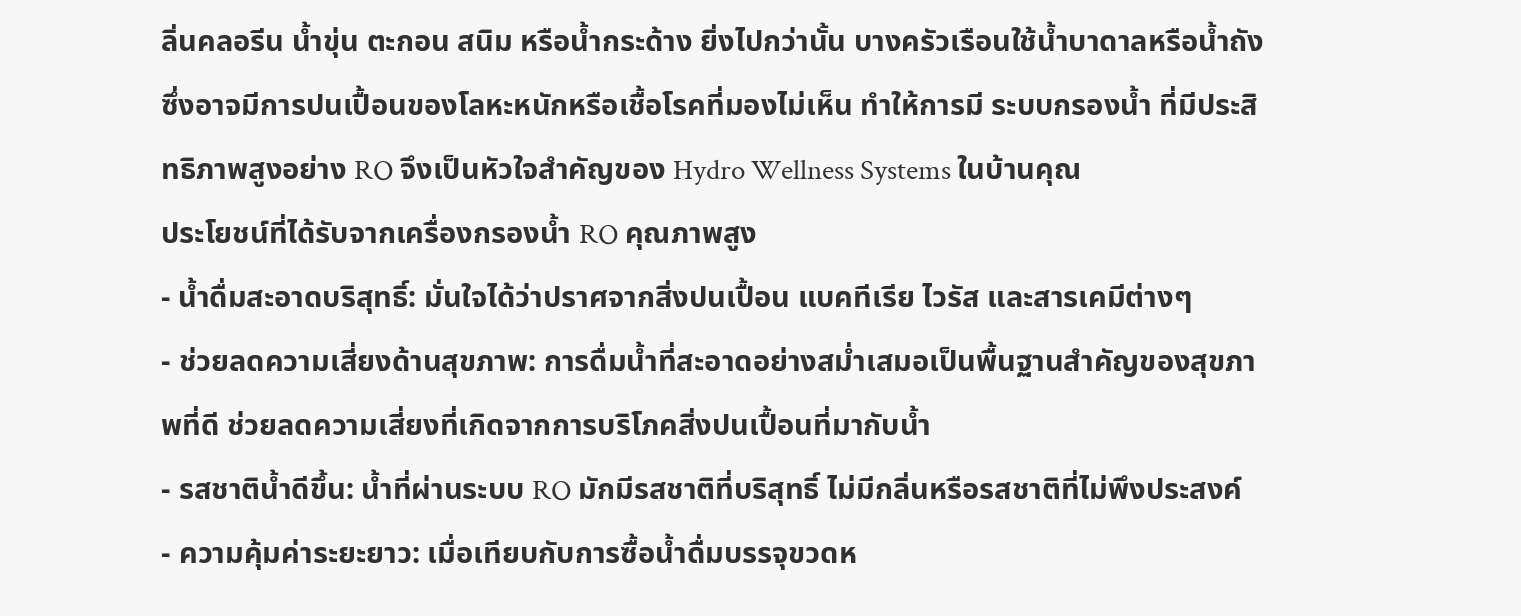ลิ่นคลอรีน น้ำขุ่น ตะกอน สนิม หรือน้ำกระด้าง ยิ่งไปกว่านั้น บางครัวเรือนใช้น้ำบาดาลหรือน้ำถัง ซึ่งอาจมีการปนเปื้อนของโลหะหนักหรือเชื้อโรคที่มองไม่เห็น ทำให้การมี ระบบกรองน้ำ ที่มีประสิทธิภาพสูงอย่าง RO จึงเป็นหัวใจสำคัญของ Hydro Wellness Systems ในบ้านคุณ
ประโยชน์ที่ได้รับจากเครื่องกรองน้ำ RO คุณภาพสูง
- น้ำดื่มสะอาดบริสุทธิ์: มั่นใจได้ว่าปราศจากสิ่งปนเปื้อน แบคทีเรีย ไวรัส และสารเคมีต่างๆ
- ช่วยลดความเสี่ยงด้านสุขภาพ: การดื่มน้ำที่สะอาดอย่างสม่ำเสมอเป็นพื้นฐานสำคัญของสุขภาพที่ดี ช่วยลดความเสี่ยงที่เกิดจากการบริโภคสิ่งปนเปื้อนที่มากับน้ำ
- รสชาติน้ำดีขึ้น: น้ำที่ผ่านระบบ RO มักมีรสชาติที่บริสุทธิ์ ไม่มีกลิ่นหรือรสชาติที่ไม่พึงประสงค์
- ความคุ้มค่าระยะยาว: เมื่อเทียบกับการซื้อน้ำดื่มบรรจุขวดห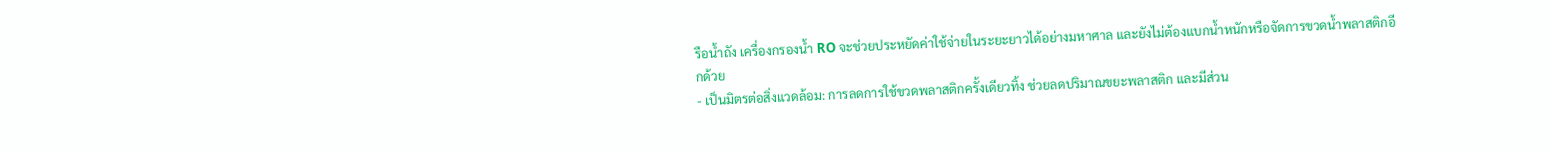รือน้ำถัง เครื่องกรองน้ำ RO จะช่วยประหยัดค่าใช้จ่ายในระยะยาวได้อย่างมหาศาล และยังไม่ต้องแบกน้ำหนักหรือจัดการขวดน้ำพลาสติกอีกด้วย
- เป็นมิตรต่อสิ่งแวดล้อม: การลดการใช้ขวดพลาสติกครั้งเดียวทิ้ง ช่วยลดปริมาณขยะพลาสติก และมีส่วน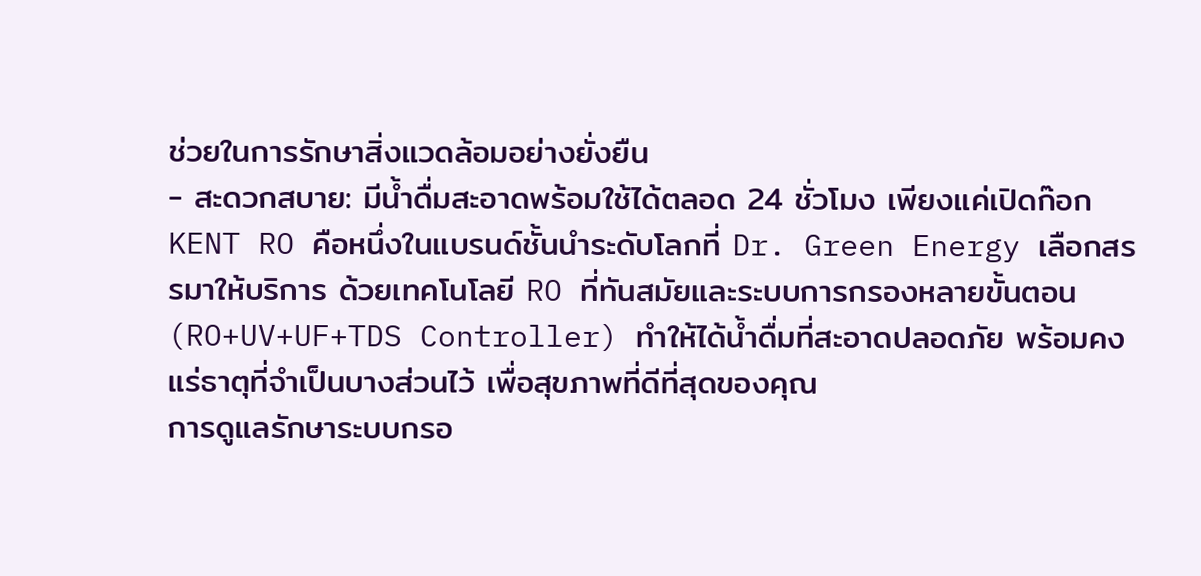ช่วยในการรักษาสิ่งแวดล้อมอย่างยั่งยืน
- สะดวกสบาย: มีน้ำดื่มสะอาดพร้อมใช้ได้ตลอด 24 ชั่วโมง เพียงแค่เปิดก๊อก
KENT RO คือหนึ่งในแบรนด์ชั้นนำระดับโลกที่ Dr. Green Energy เลือกสรรมาให้บริการ ด้วยเทคโนโลยี RO ที่ทันสมัยและระบบการกรองหลายขั้นตอน (RO+UV+UF+TDS Controller) ทำให้ได้น้ำดื่มที่สะอาดปลอดภัย พร้อมคงแร่ธาตุที่จำเป็นบางส่วนไว้ เพื่อสุขภาพที่ดีที่สุดของคุณ
การดูแลรักษาระบบกรอ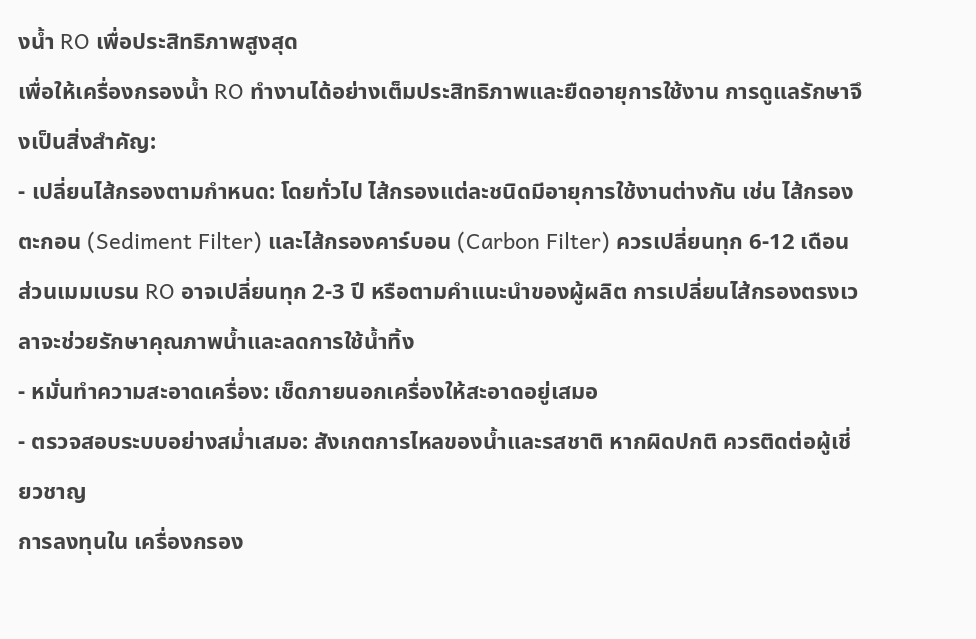งน้ำ RO เพื่อประสิทธิภาพสูงสุด
เพื่อให้เครื่องกรองน้ำ RO ทำงานได้อย่างเต็มประสิทธิภาพและยืดอายุการใช้งาน การดูแลรักษาจึงเป็นสิ่งสำคัญ:
- เปลี่ยนไส้กรองตามกำหนด: โดยทั่วไป ไส้กรองแต่ละชนิดมีอายุการใช้งานต่างกัน เช่น ไส้กรองตะกอน (Sediment Filter) และไส้กรองคาร์บอน (Carbon Filter) ควรเปลี่ยนทุก 6-12 เดือน ส่วนเมมเบรน RO อาจเปลี่ยนทุก 2-3 ปี หรือตามคำแนะนำของผู้ผลิต การเปลี่ยนไส้กรองตรงเวลาจะช่วยรักษาคุณภาพน้ำและลดการใช้น้ำทิ้ง
- หมั่นทำความสะอาดเครื่อง: เช็ดภายนอกเครื่องให้สะอาดอยู่เสมอ
- ตรวจสอบระบบอย่างสม่ำเสมอ: สังเกตการไหลของน้ำและรสชาติ หากผิดปกติ ควรติดต่อผู้เชี่ยวชาญ
การลงทุนใน เครื่องกรอง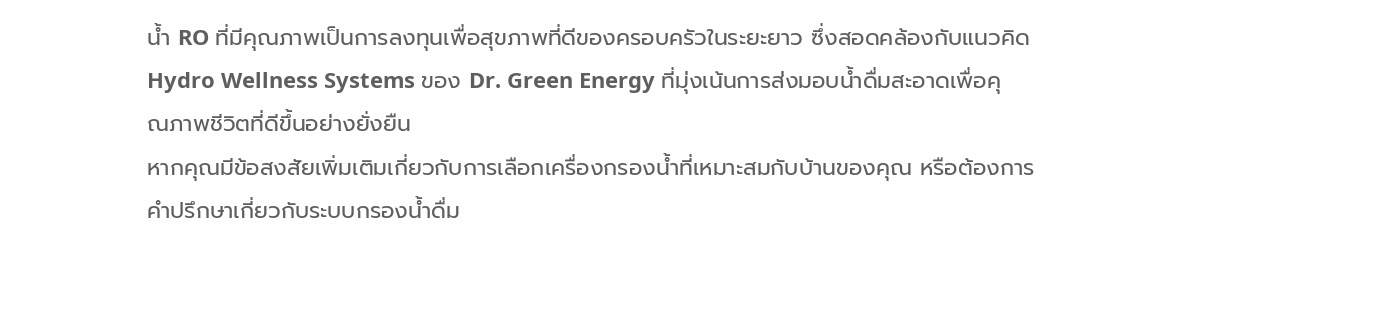น้ำ RO ที่มีคุณภาพเป็นการลงทุนเพื่อสุขภาพที่ดีของครอบครัวในระยะยาว ซึ่งสอดคล้องกับแนวคิด Hydro Wellness Systems ของ Dr. Green Energy ที่มุ่งเน้นการส่งมอบน้ำดื่มสะอาดเพื่อคุณภาพชีวิตที่ดีขึ้นอย่างยั่งยืน
หากคุณมีข้อสงสัยเพิ่มเติมเกี่ยวกับการเลือกเครื่องกรองน้ำที่เหมาะสมกับบ้านของคุณ หรือต้องการคำปรึกษาเกี่ยวกับระบบกรองน้ำดื่ม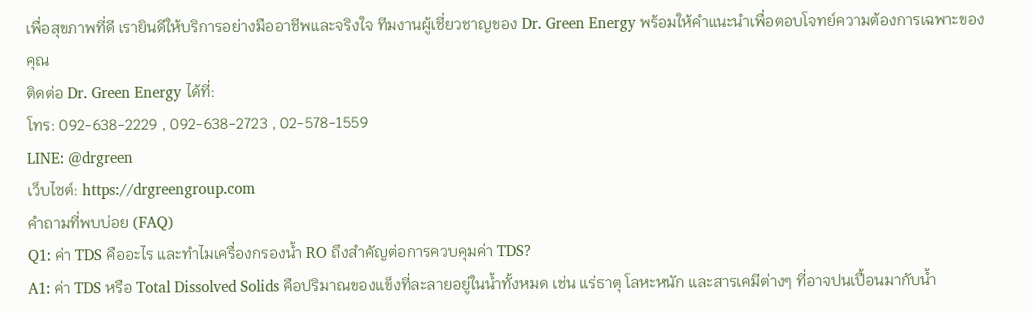เพื่อสุขภาพที่ดี เรายินดีให้บริการอย่างมืออาชีพและจริงใจ ทีมงานผู้เชี่ยวชาญของ Dr. Green Energy พร้อมให้คำแนะนำเพื่อตอบโจทย์ความต้องการเฉพาะของคุณ
ติดต่อ Dr. Green Energy ได้ที่:
โทร: 092-638-2229 , 092-638-2723 , 02-578-1559
LINE: @drgreen
เว็บไซต์: https://drgreengroup.com
คำถามที่พบบ่อย (FAQ)
Q1: ค่า TDS คืออะไร และทำไมเครื่องกรองน้ำ RO ถึงสำคัญต่อการควบคุมค่า TDS?
A1: ค่า TDS หรือ Total Dissolved Solids คือปริมาณของแข็งที่ละลายอยู่ในน้ำทั้งหมด เช่น แร่ธาตุ โลหะหนัก และสารเคมีต่างๆ ที่อาจปนเปื้อนมากับน้ำ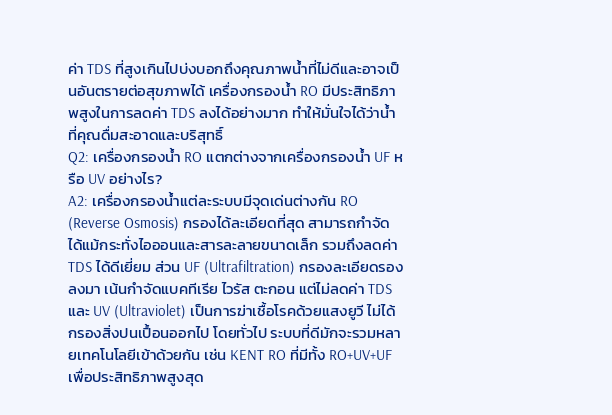ค่า TDS ที่สูงเกินไปบ่งบอกถึงคุณภาพน้ำที่ไม่ดีและอาจเป็นอันตรายต่อสุขภาพได้ เครื่องกรองน้ำ RO มีประสิทธิภาพสูงในการลดค่า TDS ลงได้อย่างมาก ทำให้มั่นใจได้ว่าน้ำที่คุณดื่มสะอาดและบริสุทธิ์
Q2: เครื่องกรองน้ำ RO แตกต่างจากเครื่องกรองน้ำ UF หรือ UV อย่างไร?
A2: เครื่องกรองน้ำแต่ละระบบมีจุดเด่นต่างกัน RO (Reverse Osmosis) กรองได้ละเอียดที่สุด สามารถกำจัดได้แม้กระทั่งไอออนและสารละลายขนาดเล็ก รวมถึงลดค่า TDS ได้ดีเยี่ยม ส่วน UF (Ultrafiltration) กรองละเอียดรองลงมา เน้นกำจัดแบคทีเรีย ไวรัส ตะกอน แต่ไม่ลดค่า TDS และ UV (Ultraviolet) เป็นการฆ่าเชื้อโรคด้วยแสงยูวี ไม่ได้กรองสิ่งปนเปื้อนออกไป โดยทั่วไป ระบบที่ดีมักจะรวมหลายเทคโนโลยีเข้าด้วยกัน เช่น KENT RO ที่มีทั้ง RO+UV+UF เพื่อประสิทธิภาพสูงสุด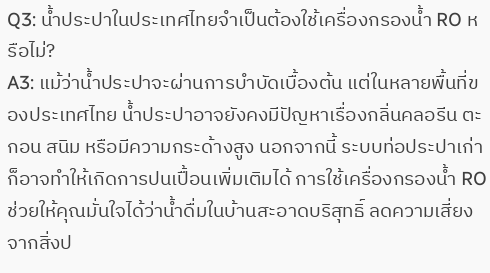Q3: น้ำประปาในประเทศไทยจำเป็นต้องใช้เครื่องกรองน้ำ RO หรือไม่?
A3: แม้ว่าน้ำประปาจะผ่านการบำบัดเบื้องต้น แต่ในหลายพื้นที่ของประเทศไทย น้ำประปาอาจยังคงมีปัญหาเรื่องกลิ่นคลอรีน ตะกอน สนิม หรือมีความกระด้างสูง นอกจากนี้ ระบบท่อประปาเก่าก็อาจทำให้เกิดการปนเปื้อนเพิ่มเติมได้ การใช้เครื่องกรองน้ำ RO ช่วยให้คุณมั่นใจได้ว่าน้ำดื่มในบ้านสะอาดบริสุทธิ์ ลดความเสี่ยงจากสิ่งป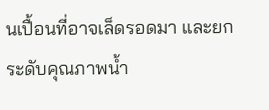นเปื้อนที่อาจเล็ดรอดมา และยกระดับคุณภาพน้ำ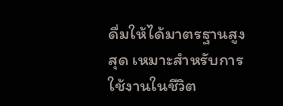ดื่มให้ได้มาตรฐานสูงสุด เหมาะสำหรับการใช้งานในชีวิต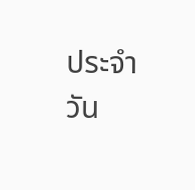ประจำวัน